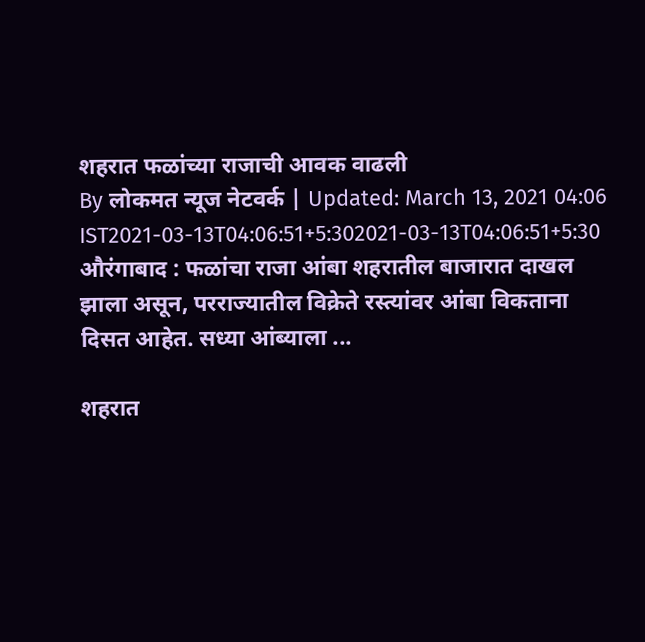शहरात फळांच्या राजाची आवक वाढली
By लोकमत न्यूज नेटवर्क | Updated: March 13, 2021 04:06 IST2021-03-13T04:06:51+5:302021-03-13T04:06:51+5:30
औरंगाबाद : फळांचा राजा आंबा शहरातील बाजारात दाखल झाला असून, परराज्यातील विक्रेते रस्त्यांवर आंबा विकताना दिसत आहेत. सध्या आंब्याला ...

शहरात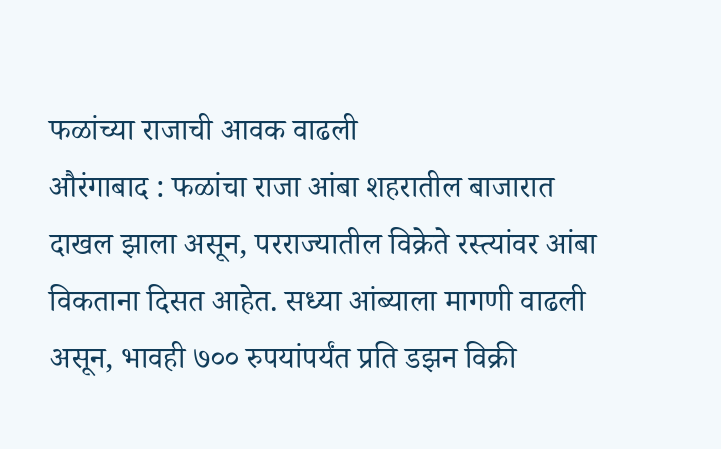फळांच्या राजाची आवक वाढली
औरंगाबाद : फळांचा राजा आंबा शहरातील बाजारात दाखल झाला असून, परराज्यातील विक्रेते रस्त्यांवर आंबा विकताना दिसत आहेत. सध्या आंब्याला मागणी वाढली असून, भावही ७०० रुपयांपर्यंत प्रति डझन विक्री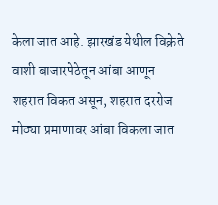केला जात आहे. झारखंड येथील विक्रेते वाशी बाजारपेठेतून आंबा आणून शहरात विकत असून, शहरात दररोज मोठ्या प्रमाणावर आंबा विकला जात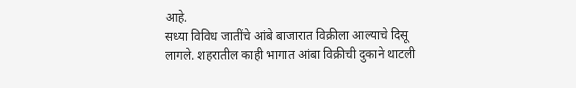आहे.
सध्या विविध जातींचे आंबे बाजारात विक्रीला आल्याचे दिसू लागले. शहरातील काही भागात आंबा विक्रीची दुकाने थाटली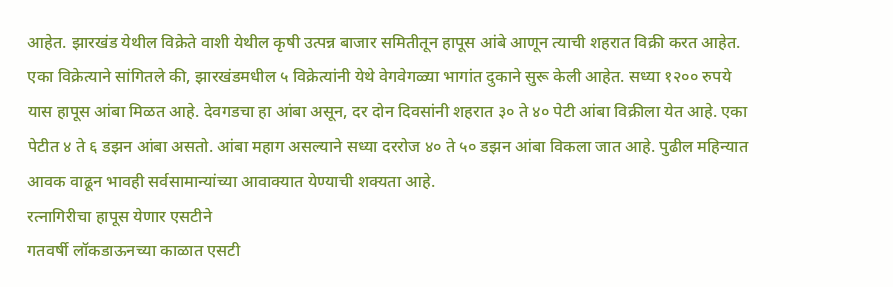आहेत. झारखंड येथील विक्रेते वाशी येथील कृषी उत्पन्न बाजार समितीतून हापूस आंबे आणून त्याची शहरात विक्री करत आहेत. एका विक्रेत्याने सांगितले की, झारखंडमधील ५ विक्रेत्यांनी येथे वेगवेगळ्या भागांत दुकाने सुरू केली आहेत. सध्या १२०० रुपये यास हापूस आंबा मिळत आहे. देवगडचा हा आंबा असून, दर दोन दिवसांनी शहरात ३० ते ४० पेटी आंबा विक्रीला येत आहे. एका पेटीत ४ ते ६ डझन आंबा असतो. आंबा महाग असल्याने सध्या दररोज ४० ते ५० डझन आंबा विकला जात आहे. पुढील महिन्यात आवक वाढून भावही सर्वसामान्यांच्या आवाक्यात येण्याची शक्यता आहे.
रत्नागिरीचा हापूस येणार एसटीने
गतवर्षी लॉकडाऊनच्या काळात एसटी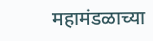महामंडळाच्या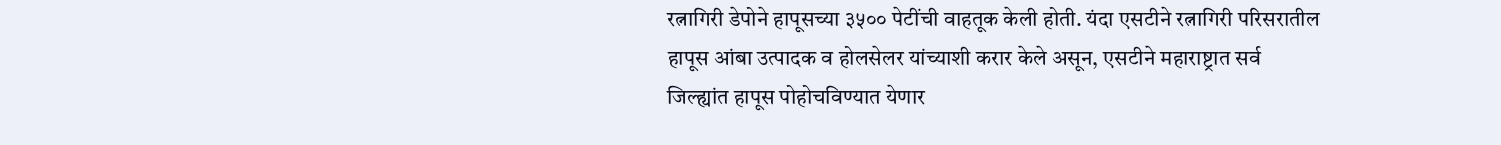रत्नागिरी डेपोने हापूसच्या ३५०० पेटींची वाहतूक केली होती. यंदा एसटीने रत्नागिरी परिसरातील हापूस आंबा उत्पादक व होलसेलर यांच्याशी करार केले असून, एसटीने महाराष्ट्रात सर्व जिल्ह्यांत हापूस पोहोचविण्यात येणार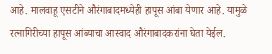आहे. मालवाहू एसटीने औरंगाबादमध्येही हापूस आंबा येणार आहे. यामुळे रत्नागिरीच्या हापूस आंब्याचा आस्वाद औरंगाबादकरांना घेता येईल.